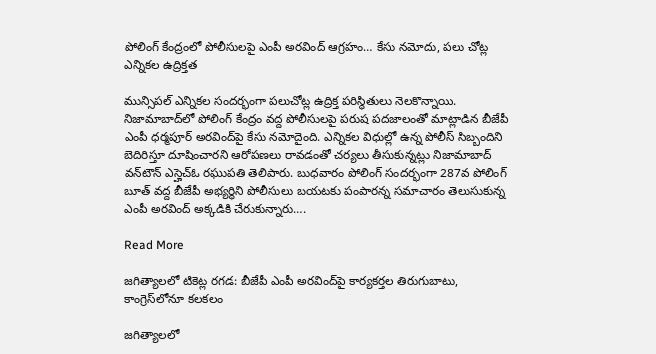పోలింగ్ కేంద్రంలో పోలీసులపై ఎంపీ అరవింద్ ఆగ్రహం… కేసు నమోదు, పలు చోట్ల ఎన్నికల ఉద్రిక్తత

మున్సిపల్ ఎన్నికల సందర్భంగా పలుచోట్ల ఉద్రిక్త పరిస్థితులు నెలకొన్నాయి. నిజామాబాద్‌లో పోలింగ్ కేంద్రం వద్ద పోలీసులపై పరుష పదజాలంతో మాట్లాడిన బీజేపీ ఎంపీ ధర్మపూర్ అరవింద్‌పై కేసు నమోదైంది. ఎన్నికల విధుల్లో ఉన్న పోలీస్ సిబ్బందిని బెదిరిస్తూ దూషించారని ఆరోపణలు రావడంతో చర్యలు తీసుకున్నట్లు నిజామాబాద్ వన్‌టౌన్ ఎస్హెచ్ఓ రఘుపతి తెలిపారు. బుధవారం పోలింగ్ సందర్భంగా 287వ పోలింగ్ బూత్ వద్ద బీజేపీ అభ్యర్థిని పోలీసులు బయటకు పంపారన్న సమాచారం తెలుసుకున్న ఎంపీ అరవింద్ అక్కడికి చేరుకున్నారు….

Read More

జగిత్యాలలో టికెట్ల రగడ: బీజేపీ ఎంపీ అరవింద్‌పై కార్యకర్తల తిరుగుబాటు, కాంగ్రెస్‌లోనూ కలకలం

జగిత్యాలలో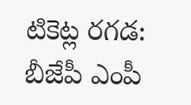టికెట్ల రగడ: బీజేపీ ఎంపీ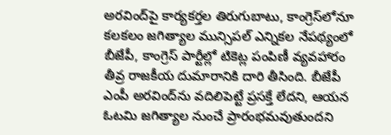అరవింద్‌పై కార్యకర్తల తిరుగుబాటు, కాంగ్రెస్‌లోనూ కలకలం జగిత్యాల మున్సిపల్ ఎన్నికల నేపథ్యంలో బీజేపీ, కాంగ్రెస్ పార్టీల్లో టికెట్ల పంపిణీ వ్యవహారం తీవ్ర రాజకీయ దుమారానికి దారి తీసింది. బీజేపీ ఎంపీ అరవింద్‌ను వదిలిపెట్టే ప్రసక్తే లేదని, ఆయన ఓటమి జగిత్యాల నుంచే ప్రారంభమవుతుందని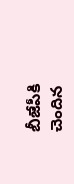బీజేపీకి చెందిన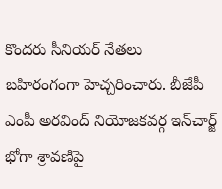కొందరు సీనియర్ నేతలు బహిరంగంగా హెచ్చరించారు. బీజేపీ ఎంపీ అరవింద్ నియోజకవర్గ ఇన్‌చార్జ్ భోగా శ్రావణిపై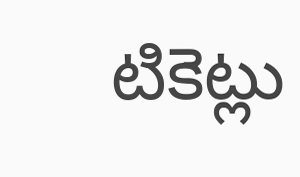టికెట్లు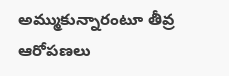అమ్ముకున్నారంటూ తీవ్ర ఆరోపణలు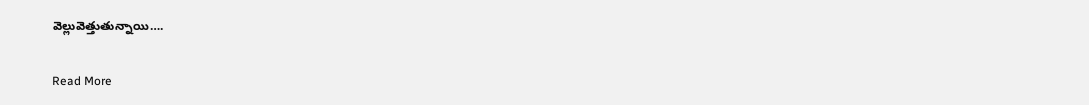వెల్లువెత్తుతున్నాయి….

Read More